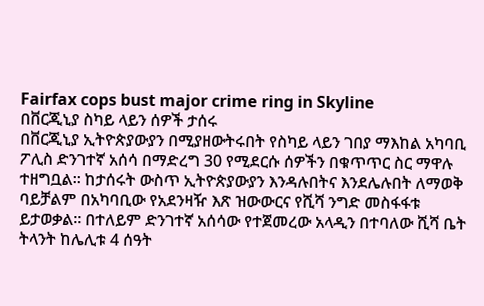Fairfax cops bust major crime ring in Skyline
በቨርጂኒያ ስካይ ላይን ሰዎች ታሰሩ
በቨርጂኒያ ኢትዮጵያውያን በሚያዘውትሩበት የስካይ ላይን ገበያ ማእከል አካባቢ ፖሊስ ድንገተኛ አሰሳ በማድረግ 30 የሚደርሱ ሰዎችን በቁጥጥር ስር ማዋሉ ተዘግቧል። ከታሰሩት ውስጥ ኢትዮጵያውያን እንዳሉበትና እንደሌሉበት ለማወቅ ባይቻልም በአካባቢው የአደንዛዥ እጽ ዝውውርና የሺሻ ንግድ መስፋፋቱ ይታወቃል። በተለይም ድንገተኛ አሰሳው የተጀመረው አላዲን በተባለው ሺሻ ቤት ትላንት ከሌሊቱ 4 ሰዓት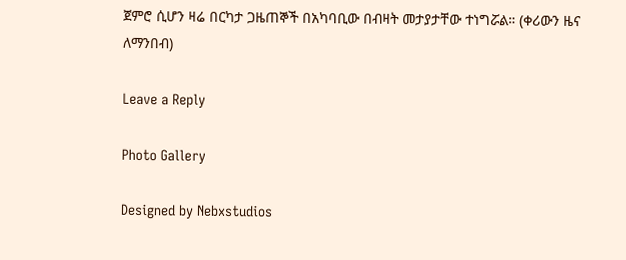ጀምሮ ሲሆን ዛሬ በርካታ ጋዜጠኞች በአካባቢው በብዛት መታያታቸው ተነግሯል። (ቀሪውን ዜና ለማንበብ)

Leave a Reply

Photo Gallery

Designed by Nebxstudios